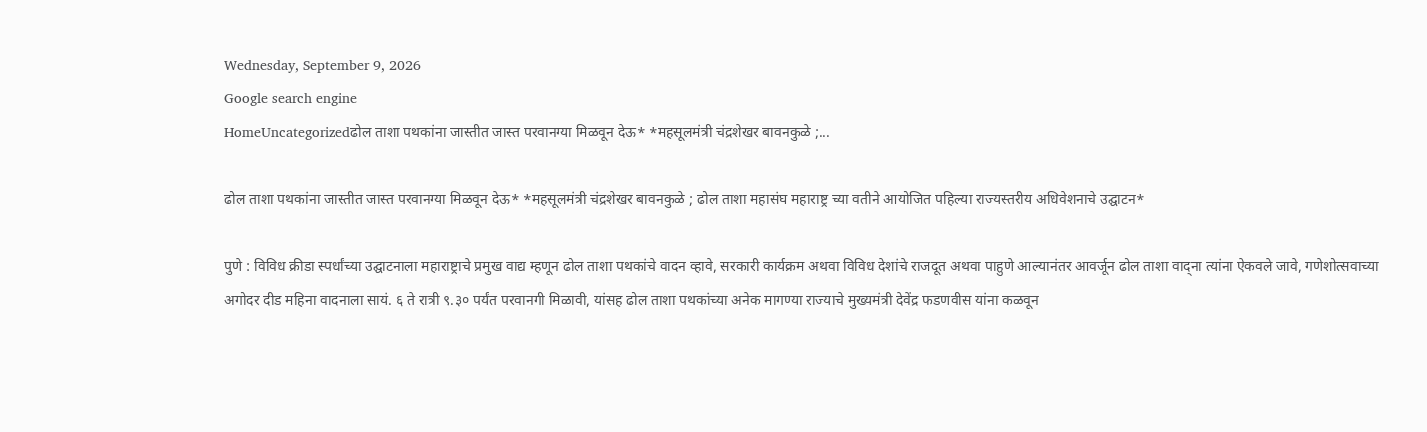Wednesday, September 9, 2026
Google search engine
HomeUncategorizedढोल ताशा पथकांना जास्तीत जास्त परवानग्या मिळवून देऊ* *महसूलमंत्री चंद्रशेखर बावनकुळे ;...

ढोल ताशा पथकांना जास्तीत जास्त परवानग्या मिळवून देऊ* *महसूलमंत्री चंद्रशेखर बावनकुळे ; ढोल ताशा महासंघ महाराष्ट्र च्या वतीने आयोजित पहिल्या राज्यस्तरीय अधिवेशनाचे उद्घाटन*

पुणे : विविध क्रीडा स्पर्धांच्या उद्घाटनाला महाराष्ट्राचे प्रमुख वाद्य म्हणून ढोल ताशा पथकांचे वादन व्हावे, सरकारी कार्यक्रम अथवा विविध देशांचे राजदूत अथवा पाहुणे आल्यानंतर आवर्जून ढोल ताशा वाद्ना त्यांना ऐकवले जावे, गणेशोत्सवाच्या अगोदर दीड महिना वादनाला सायं. ६ ते रात्री ९.३० पर्यंत परवानगी मिळावी, यांसह ढोल ताशा पथकांच्या अनेक मागण्या राज्याचे मुख्यमंत्री देवेंद्र फडणवीस यांना कळवून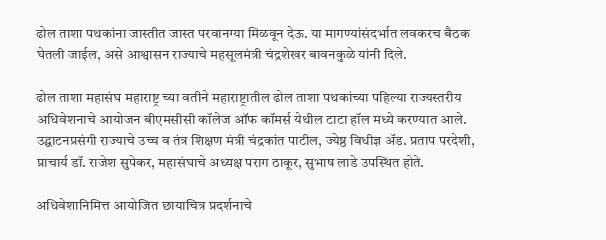ढोल ताशा पथकांना जास्तीत जास्त परवानग्या मिळवून देऊ. या मागण्यांसंदर्भात लवकरच बैठक घेतली जाईल, असे आश्वासन राज्याचे महसूलमंत्री चंद्रशेखर बावनकुळे यांनी दिले.

ढोल ताशा महासंघ महाराष्ट्र च्या वतीने महाराष्ट्रातील ढोल ताशा पथकांच्या पहिल्या राज्यस्तरीय अधिवेशनाचे आयोजन बीएमसीसी कॉलेज ऑफ कॉमर्स येथील टाटा हॉल मध्ये करण्यात आले. उद्घाटनप्रसंगी राज्याचे उच्च व तंत्र शिक्षण मंत्री चंद्रकांत पाटील, ज्येष्ठ विधीज्ञ अ‍ॅड. प्रताप परदेशी, प्राचार्य डॉ. राजेश सुपेकर, महासंघाचे अध्यक्ष पराग ठाकूर, सुभाष लाडे उपस्थित होते.

अधिवेशानिमित्त आयोजित छायाचित्र प्रदर्शनाचे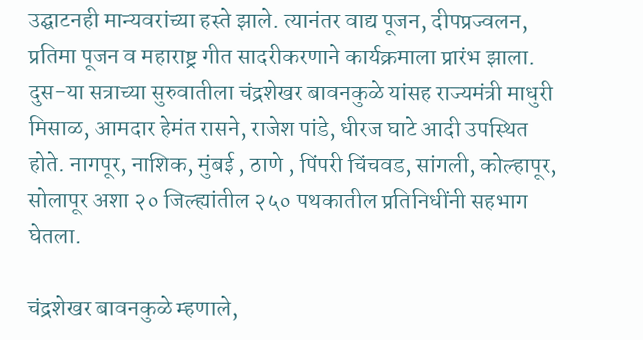उद्घाटनही मान्यवरांच्या हस्ते झाले. त्यानंतर वाद्य पूजन, दीपप्रज्वलन, प्रतिमा पूजन व महाराष्ट्र गीत सादरीकरणाने कार्यक्रमाला प्रारंभ झाला. दुस-या सत्राच्या सुरुवातीला चंद्रशेखर बावनकुळे यांसह राज्यमंत्री माधुरी मिसाळ, आमदार हेमंत रासने, राजेश पांडे, धीरज घाटे आदी उपस्थित होते. नागपूर, नाशिक, मुंबई , ठाणे , पिंपरी चिंचवड, सांगली, कोल्हापूर, सोलापूर अशा २० जिल्ह्यांतील २५० पथकातील प्रतिनिधींनी सहभाग घेतला.

चंद्रशेखर बावनकुळे म्हणाले,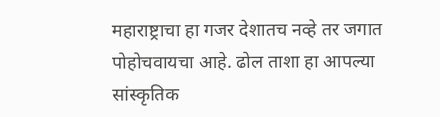महाराष्ट्राचा हा गजर देशातच नव्हे तर जगात पोहोचवायचा आहे. ढोल ताशा हा आपल्या सांस्कृतिक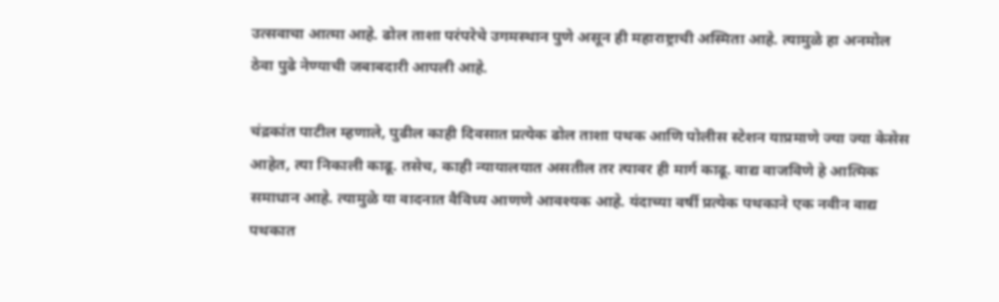उत्सवाचा आत्मा आहे. ढोल ताशा परंपरेचे उगमस्थान पुणे असून ही महाराष्ट्राची अस्मिता आहे. त्यामुळे हा अनमोल ठेवा पुढे नेण्याची जबाबदारी आपली आहे.

चंद्रकांत पाटील म्हणाले, पुढील काही दिवसात प्रत्येक ढोल ताशा पथक आणि पोलीस स्टेशन याप्रमाणे ज्या ज्या केसेस आहेत, त्या निकाली काढू. तसेच, काही न्यायालयात असतील तर त्यावर ही मार्ग काढू. वाद्य वाजविणे हे आत्मिक समाधान आहे. त्यामुळे या वादनात वैविध्य आणणे आवश्यक आहे. यंदाच्या वर्षी प्रत्येक पथकाने एक नवीन वाद्य पथकात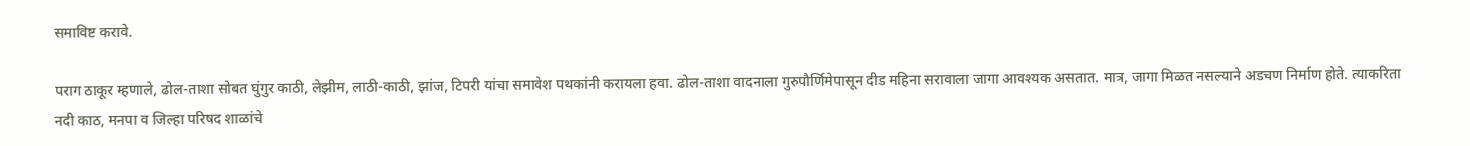समाविष्ट करावे.

पराग ठाकूर म्हणाले, ढोल-ताशा सोबत घुंगुर काठी, लेझीम, लाठी-काठी, झांज, टिपरी यांचा समावेश पथकांनी करायला हवा. ढोल-ताशा वादनाला गुरुपौर्णिमेपासून दीड महिना सरावाला जागा आवश्यक असतात. मात्र, जागा मिळत नसल्याने अडचण निर्माण होते. त्याकरिता नदी काठ, मनपा व जिल्हा परिषद शाळांचे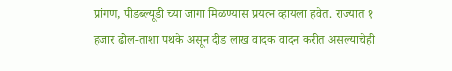प्रांगण, पीडब्ल्यूडी च्या जागा मिळण्यास प्रयत्न व्हायला हवेत. राज्यात १ हजार ढोल-ताशा पथके असून दीड लाख वादक वादन करीत असल्याचेही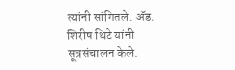त्यांनी सांगितले. अ‍ॅड. शिरीष थिटे यांनी सूत्रसंचालन केले.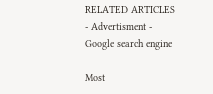RELATED ARTICLES
- Advertisment -
Google search engine

Most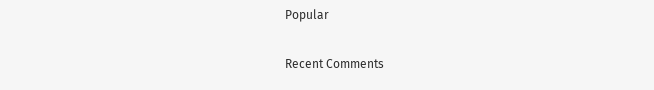Popular

Recent Comments